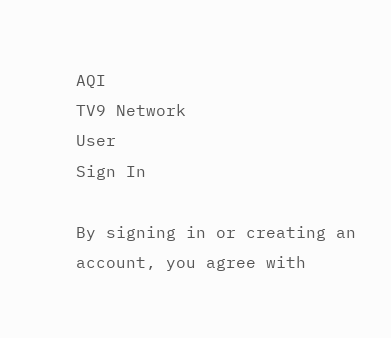AQI
TV9 Network
User
Sign In

By signing in or creating an account, you agree with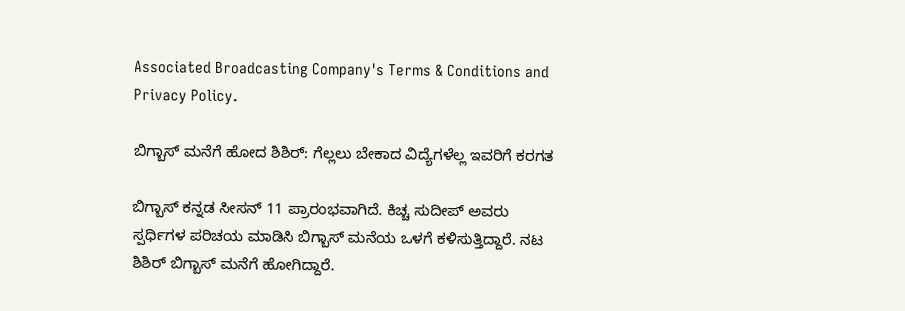Associated Broadcasting Company's Terms & Conditions and Privacy Policy.

ಬಿಗ್ಬಾಸ್ ಮನೆಗೆ ಹೋದ ಶಿಶಿರ್: ಗೆಲ್ಲಲು ಬೇಕಾದ ವಿದ್ಯೆಗಳೆಲ್ಲ ಇವರಿಗೆ ಕರಗತ

ಬಿಗ್ಬಾಸ್ ಕನ್ನಡ ಸೀಸನ್ 11 ಪ್ರಾರಂಭವಾಗಿದೆ. ಕಿಚ್ಚ ಸುದೀಪ್ ಅವರು ಸ್ಪರ್ಧಿಗಳ ಪರಿಚಯ ಮಾಡಿಸಿ ಬಿಗ್ಬಾಸ್ ಮನೆಯ ಒಳಗೆ ಕಳಿಸುತ್ತಿದ್ದಾರೆ. ನಟ ಶಿಶಿರ್ ಬಿಗ್ಬಾಸ್ ಮನೆಗೆ ಹೋಗಿದ್ದಾರೆ.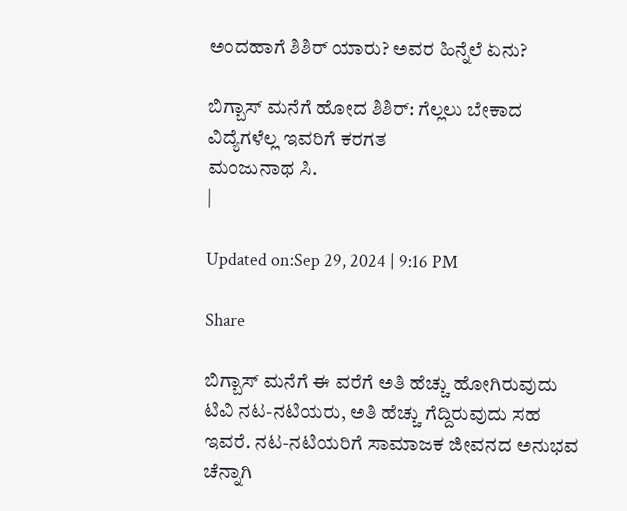ಅಂದಹಾಗೆ ಶಿಶಿರ್ ಯಾರು? ಅವರ ಹಿನ್ನೆಲೆ ಏನು?

ಬಿಗ್ಬಾಸ್ ಮನೆಗೆ ಹೋದ ಶಿಶಿರ್: ಗೆಲ್ಲಲು ಬೇಕಾದ ವಿದ್ಯೆಗಳೆಲ್ಲ ಇವರಿಗೆ ಕರಗತ
ಮಂಜುನಾಥ ಸಿ.
|

Updated on:Sep 29, 2024 | 9:16 PM

Share

ಬಿಗ್ಬಾಸ್ ಮನೆಗೆ ಈ ವರೆಗೆ ಅತಿ ಹೆಚ್ಚು ಹೋಗಿರುವುದು ಟಿವಿ ನಟ-ನಟಿಯರು, ಅತಿ ಹೆಚ್ಚು ಗೆದ್ದಿರುವುದು ಸಹ ಇವರೆ. ನಟ-ನಟಿಯರಿಗೆ ಸಾಮಾಜಕ ಜೀವನದ ಅನುಭವ ಚೆನ್ನಾಗಿ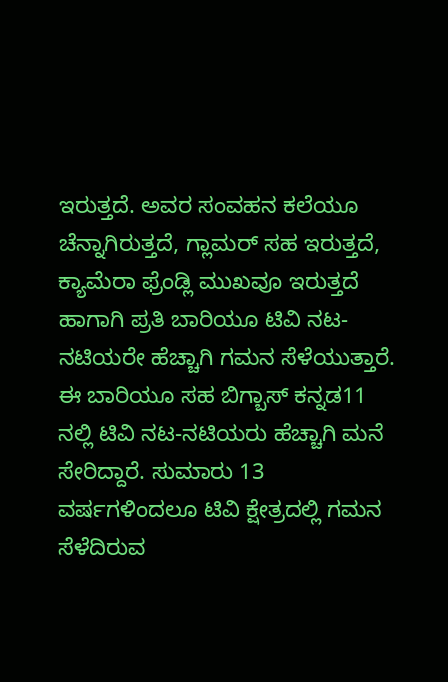ಇರುತ್ತದೆ. ಅವರ ಸಂವಹನ ಕಲೆಯೂ ಚೆನ್ನಾಗಿರುತ್ತದೆ, ಗ್ಲಾಮರ್ ಸಹ ಇರುತ್ತದೆ, ಕ್ಯಾಮೆರಾ ಫ್ರೆಂಡ್ಲಿ ಮುಖವೂ ಇರುತ್ತದೆ ಹಾಗಾಗಿ ಪ್ರತಿ ಬಾರಿಯೂ ಟಿವಿ ನಟ-ನಟಿಯರೇ ಹೆಚ್ಚಾಗಿ ಗಮನ ಸೆಳೆಯುತ್ತಾರೆ. ಈ ಬಾರಿಯೂ ಸಹ ಬಿಗ್ಬಾಸ್ ಕನ್ನಡ11 ನಲ್ಲಿ ಟಿವಿ ನಟ-ನಟಿಯರು ಹೆಚ್ಚಾಗಿ ಮನೆ ಸೇರಿದ್ದಾರೆ. ಸುಮಾರು 13 ವರ್ಷಗಳಿಂದಲೂ ಟಿವಿ ಕ್ಷೇತ್ರದಲ್ಲಿ ಗಮನ ಸೆಳೆದಿರುವ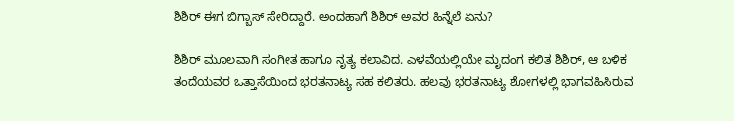ಶಿಶಿರ್ ಈಗ ಬಿಗ್ಬಾಸ್ ಸೇರಿದ್ದಾರೆ. ಅಂದಹಾಗೆ ಶಿಶಿರ್ ಅವರ ಹಿನ್ನೆಲೆ ಏನು?

ಶಿಶಿರ್ ಮೂಲವಾಗಿ ಸಂಗೀತ ಹಾಗೂ ನೃತ್ಯ ಕಲಾವಿದ. ಎಳವೆಯಲ್ಲಿಯೇ ಮೃದಂಗ ಕಲಿತ ಶಿಶಿರ್, ಆ ಬಳಿಕ ತಂದೆಯವರ ಒತ್ತಾಸೆಯಿಂದ ಭರತನಾಟ್ಯ ಸಹ ಕಲಿತರು. ಹಲವು ಭರತನಾಟ್ಯ ಶೋಗಳಲ್ಲಿ ಭಾಗವಹಿಸಿರುವ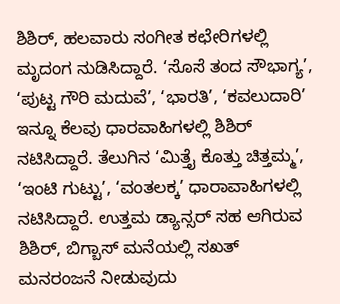ಶಿಶಿರ್, ಹಲವಾರು ಸಂಗೀತ ಕಛೇರಿಗಳಲ್ಲಿ ಮೃದಂಗ ನುಡಿಸಿದ್ದಾರೆ. ‘ಸೊಸೆ ತಂದ ಸೌಭಾಗ್ಯ’, ‘ಪುಟ್ಟ ಗೌರಿ ಮದುವೆ’, ‘ಭಾರತಿ’, ‘ಕವಲುದಾರಿ’ ಇನ್ನೂ ಕೆಲವು ಧಾರವಾಹಿಗಳಲ್ಲಿ ಶಿಶಿರ್ ನಟಿಸಿದ್ದಾರೆ. ತೆಲುಗಿನ ‘ಮಿತ್ತೈ ಕೊತ್ತು ಚಿತ್ತಮ್ಮ’, ‘ಇಂಟಿ ಗುಟ್ಟು’, ‘ವಂತಲಕ್ಕ’ ಧಾರಾವಾಹಿಗಳಲ್ಲಿ ನಟಿಸಿದ್ದಾರೆ. ಉತ್ತಮ ಡ್ಯಾನ್ಸರ್ ಸಹ ಆಗಿರುವ ಶಿಶಿರ್, ಬಿಗ್ಬಾಸ್ ಮನೆಯಲ್ಲಿ ಸಖತ್ ಮನರಂಜನೆ ನೀಡುವುದು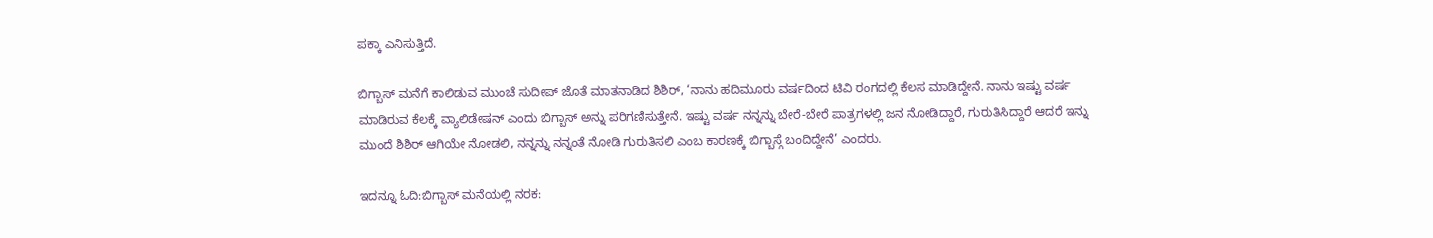ಪಕ್ಕಾ ಎನಿಸುತ್ತಿದೆ.

ಬಿಗ್ಬಾಸ್ ಮನೆಗೆ ಕಾಲಿಡುವ ಮುಂಚೆ ಸುದೀಪ್ ಜೊತೆ ಮಾತನಾಡಿದ ಶಿಶಿರ್, ‘ನಾನು ಹದಿಮೂರು ವರ್ಷದಿಂದ ಟಿವಿ ರಂಗದಲ್ಲಿ ಕೆಲಸ ಮಾಡಿದ್ದೇನೆ. ನಾನು ಇಷ್ಟು ವರ್ಷ ಮಾಡಿರುವ ಕೆಲಕ್ಕೆ ವ್ಯಾಲಿಡೇಷನ್ ಎಂದು ಬಿಗ್ಬಾಸ್ ಅನ್ನು ಪರಿಗಣಿಸುತ್ತೇನೆ. ಇಷ್ಟು ವರ್ಷ ನನ್ನನ್ನು ಬೇರೆ-ಬೇರೆ ಪಾತ್ರಗಳಲ್ಲಿ ಜನ ನೋಡಿದ್ದಾರೆ, ಗುರುತಿಸಿದ್ದಾರೆ ಆದರೆ ಇನ್ನು ಮುಂದೆ ಶಿಶಿರ್ ಆಗಿಯೇ ನೋಡಲಿ, ನನ್ನನ್ನು ನನ್ನಂತೆ ನೋಡಿ ಗುರುತಿಸಲಿ ಎಂಬ ಕಾರಣಕ್ಕೆ ಬಿಗ್ಬಾಸ್ಗೆ ಬಂದಿದ್ದೇನೆ’ ಎಂದರು.

ಇದನ್ನೂ ಓದಿ:ಬಿಗ್ಬಾಸ್ ಮನೆಯಲ್ಲಿ ನರಕ: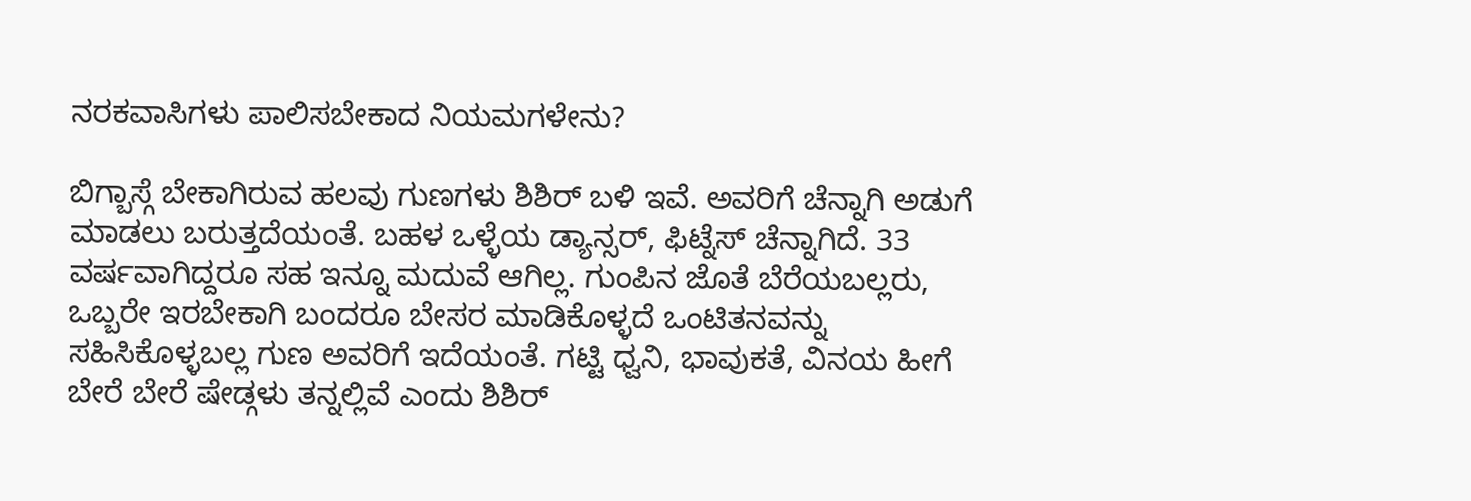ನರಕವಾಸಿಗಳು ಪಾಲಿಸಬೇಕಾದ ನಿಯಮಗಳೇನು?

ಬಿಗ್ಬಾಸ್ಗೆ ಬೇಕಾಗಿರುವ ಹಲವು ಗುಣಗಳು ಶಿಶಿರ್ ಬಳಿ ಇವೆ. ಅವರಿಗೆ ಚೆನ್ನಾಗಿ ಅಡುಗೆ ಮಾಡಲು ಬರುತ್ತದೆಯಂತೆ. ಬಹಳ ಒಳ್ಳೆಯ ಡ್ಯಾನ್ಸರ್, ಫಿಟ್ನೆಸ್ ಚೆನ್ನಾಗಿದೆ. 33 ವರ್ಷವಾಗಿದ್ದರೂ ಸಹ ಇನ್ನೂ ಮದುವೆ ಆಗಿಲ್ಲ. ಗುಂಪಿನ ಜೊತೆ ಬೆರೆಯಬಲ್ಲರು, ಒಬ್ಬರೇ ಇರಬೇಕಾಗಿ ಬಂದರೂ ಬೇಸರ ಮಾಡಿಕೊಳ್ಳದೆ ಒಂಟಿತನವನ್ನು ಸಹಿಸಿಕೊಳ್ಳಬಲ್ಲ ಗುಣ ಅವರಿಗೆ ಇದೆಯಂತೆ. ಗಟ್ಟಿ ಧ್ವನಿ, ಭಾವುಕತೆ, ವಿನಯ ಹೀಗೆ ಬೇರೆ ಬೇರೆ ಷೇಡ್ಗಳು ತನ್ನಲ್ಲಿವೆ ಎಂದು ಶಿಶಿರ್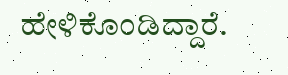ಹೇಳಿಕೊಂಡಿದ್ದಾರೆ.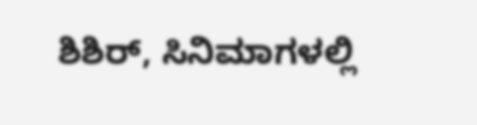ಶಿಶಿರ್, ಸಿನಿಮಾಗಳಲ್ಲಿ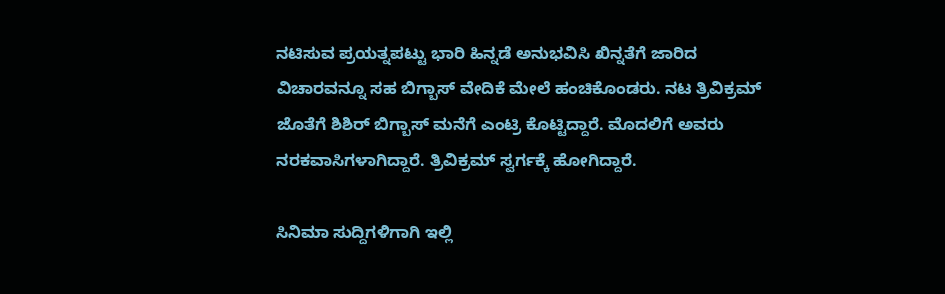ನಟಿಸುವ ಪ್ರಯತ್ನಪಟ್ಟು ಭಾರಿ ಹಿನ್ನಡೆ ಅನುಭವಿಸಿ ಖಿನ್ನತೆಗೆ ಜಾರಿದ ವಿಚಾರವನ್ನೂ ಸಹ ಬಿಗ್ಬಾಸ್ ವೇದಿಕೆ ಮೇಲೆ ಹಂಚಿಕೊಂಡರು. ನಟ ತ್ರಿವಿಕ್ರಮ್ ಜೊತೆಗೆ ಶಿಶಿರ್ ಬಿಗ್ಬಾಸ್ ಮನೆಗೆ ಎಂಟ್ರಿ ಕೊಟ್ಟಿದ್ದಾರೆ. ಮೊದಲಿಗೆ ಅವರು ನರಕವಾಸಿಗಳಾಗಿದ್ದಾರೆ. ತ್ರಿವಿಕ್ರಮ್ ಸ್ವರ್ಗಕ್ಕೆ ಹೋಗಿದ್ದಾರೆ.

ಸಿನಿಮಾ ಸುದ್ದಿಗಳಿಗಾಗಿ ಇಲ್ಲಿ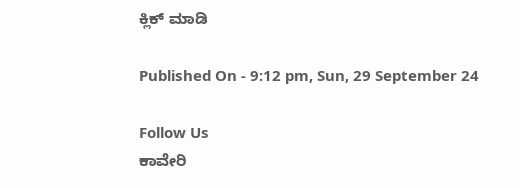ಕ್ಲಿಕ್ ಮಾಡಿ

Published On - 9:12 pm, Sun, 29 September 24

Follow Us
ಕಾವೇರಿ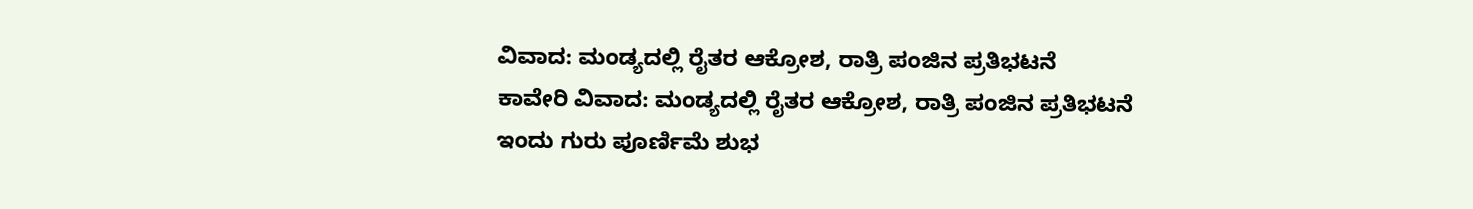ವಿವಾದ: ಮಂಡ್ಯದಲ್ಲಿ ರೈತರ ಆಕ್ರೋಶ, ರಾತ್ರಿ ಪಂಜಿನ ಪ್ರತಿಭಟನೆ
ಕಾವೇರಿ ವಿವಾದ: ಮಂಡ್ಯದಲ್ಲಿ ರೈತರ ಆಕ್ರೋಶ, ರಾತ್ರಿ ಪಂಜಿನ ಪ್ರತಿಭಟನೆ
ಇಂದು ಗುರು ಪೂರ್ಣಿಮೆ ಶುಭ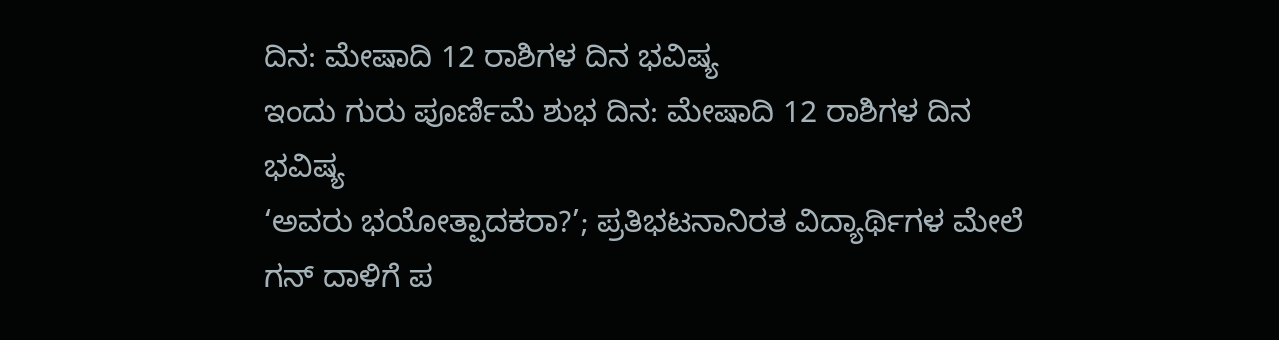ದಿನ: ಮೇಷಾದಿ 12 ರಾಶಿಗಳ ದಿನ ಭವಿಷ್ಯ
ಇಂದು ಗುರು ಪೂರ್ಣಿಮೆ ಶುಭ ದಿನ: ಮೇಷಾದಿ 12 ರಾಶಿಗಳ ದಿನ ಭವಿಷ್ಯ
‘ಅವರು ಭಯೋತ್ಪಾದಕರಾ?’; ಪ್ರತಿಭಟನಾನಿರತ ವಿದ್ಯಾರ್ಥಿಗಳ ಮೇಲೆ ಗನ್ ದಾಳಿಗೆ ಪ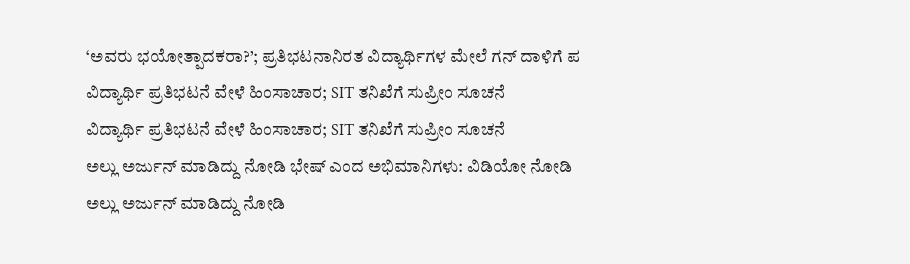‘ಅವರು ಭಯೋತ್ಪಾದಕರಾ?’; ಪ್ರತಿಭಟನಾನಿರತ ವಿದ್ಯಾರ್ಥಿಗಳ ಮೇಲೆ ಗನ್ ದಾಳಿಗೆ ಪ
ವಿದ್ಯಾರ್ಥಿ ಪ್ರತಿಭಟನೆ ವೇಳೆ ಹಿಂಸಾಚಾರ; SIT ತನಿಖೆಗೆ ಸುಪ್ರೀಂ ಸೂಚನೆ
ವಿದ್ಯಾರ್ಥಿ ಪ್ರತಿಭಟನೆ ವೇಳೆ ಹಿಂಸಾಚಾರ; SIT ತನಿಖೆಗೆ ಸುಪ್ರೀಂ ಸೂಚನೆ
ಅಲ್ಲು ಅರ್ಜುನ್ ಮಾಡಿದ್ದು ನೋಡಿ ಭೇಷ್ ಎಂದ ಅಭಿಮಾನಿಗಳು: ವಿಡಿಯೋ ನೋಡಿ
ಅಲ್ಲು ಅರ್ಜುನ್ ಮಾಡಿದ್ದು ನೋಡಿ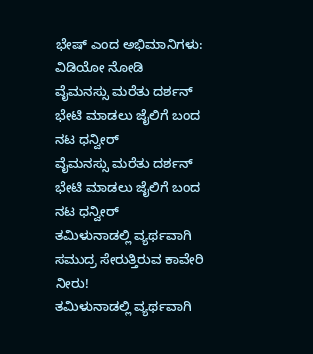ಭೇಷ್ ಎಂದ ಅಭಿಮಾನಿಗಳು: ವಿಡಿಯೋ ನೋಡಿ
ವೈಮನಸ್ಸು ಮರೆತು ದರ್ಶನ್ ಭೇಟಿ ಮಾಡಲು ಜೈಲಿಗೆ ಬಂದ ನಟ ಧನ್ವೀರ್
ವೈಮನಸ್ಸು ಮರೆತು ದರ್ಶನ್ ಭೇಟಿ ಮಾಡಲು ಜೈಲಿಗೆ ಬಂದ ನಟ ಧನ್ವೀರ್
ತಮಿಳುನಾಡಲ್ಲಿ ವ್ಯರ್ಥವಾಗಿ ಸಮುದ್ರ ಸೇರುತ್ತಿರುವ ಕಾವೇರಿ ನೀರು!
ತಮಿಳುನಾಡಲ್ಲಿ ವ್ಯರ್ಥವಾಗಿ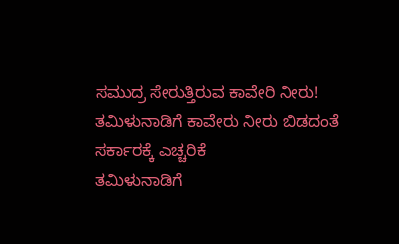ಸಮುದ್ರ ಸೇರುತ್ತಿರುವ ಕಾವೇರಿ ನೀರು!
ತಮಿಳುನಾಡಿಗೆ ಕಾವೇರು ನೀರು ಬಿಡದಂತೆ ಸರ್ಕಾರಕ್ಕೆ ಎಚ್ಚರಿಕೆ
ತಮಿಳುನಾಡಿಗೆ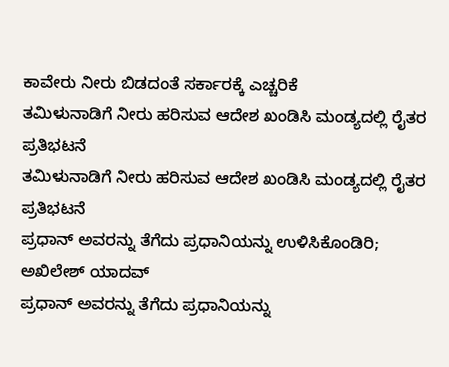ಕಾವೇರು ನೀರು ಬಿಡದಂತೆ ಸರ್ಕಾರಕ್ಕೆ ಎಚ್ಚರಿಕೆ
ತಮಿಳುನಾಡಿಗೆ ನೀರು ಹರಿಸುವ ಆದೇಶ ಖಂಡಿಸಿ ಮಂಡ್ಯದಲ್ಲಿ ರೈತರ ಪ್ರತಿಭಟನೆ
ತಮಿಳುನಾಡಿಗೆ ನೀರು ಹರಿಸುವ ಆದೇಶ ಖಂಡಿಸಿ ಮಂಡ್ಯದಲ್ಲಿ ರೈತರ ಪ್ರತಿಭಟನೆ
ಪ್ರಧಾನ್ ಅವರನ್ನು ತೆಗೆದು ಪ್ರಧಾನಿಯನ್ನು ಉಳಿಸಿಕೊಂಡಿರಿ; ಅಖಿಲೇಶ್ ಯಾದವ್
ಪ್ರಧಾನ್ ಅವರನ್ನು ತೆಗೆದು ಪ್ರಧಾನಿಯನ್ನು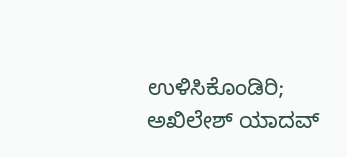ಉಳಿಸಿಕೊಂಡಿರಿ; ಅಖಿಲೇಶ್ ಯಾದವ್